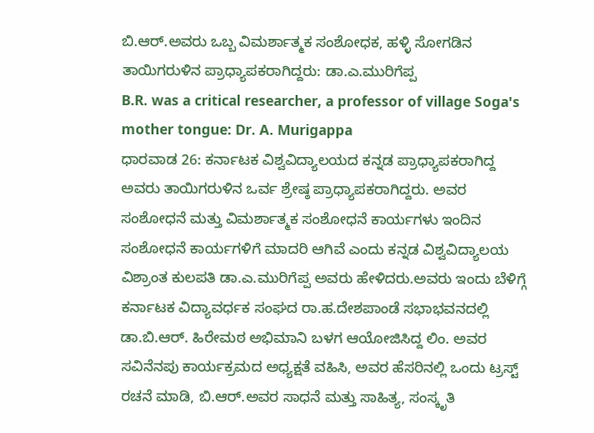ಬಿ.ಆರ್.ಅವರು ಒಬ್ಬ ವಿಮರ್ಶಾತ್ಮಕ ಸಂಶೋಧಕ, ಹಳ್ಳಿ ಸೋಗಡಿನ ತಾಯಿಗರುಳಿನ ಪ್ರಾಧ್ಯಾಪಕರಾಗಿದ್ದರು: ಡಾ.ಎ.ಮುರಿಗೆಪ್ಪ
B.R. was a critical researcher, a professor of village Soga's mother tongue: Dr. A. Murigappa
ಧಾರವಾಡ 26: ಕರ್ನಾಟಕ ವಿಶ್ವವಿದ್ಯಾಲಯದ ಕನ್ನಡ ಪ್ರಾಧ್ಯಾಪಕರಾಗಿದ್ದ ಅವರು ತಾಯಿಗರುಳಿನ ಒರ್ವ ಶ್ರೇಷ್ಠ ಪ್ರಾಧ್ಯಾಪಕರಾಗಿದ್ದರು. ಅವರ ಸಂಶೋಧನೆ ಮತ್ತು ವಿಮರ್ಶಾತ್ಮಕ ಸಂಶೋಧನೆ ಕಾರ್ಯಗಳು ಇಂದಿನ ಸಂಶೋಧನೆ ಕಾರ್ಯಗಳಿಗೆ ಮಾದರಿ ಆಗಿವೆ ಎಂದು ಕನ್ನಡ ವಿಶ್ವವಿದ್ಯಾಲಯ ವಿಶ್ರಾಂತ ಕುಲಪತಿ ಡಾ.ಎ.ಮುರಿಗೆಪ್ಪ ಅವರು ಹೇಳಿದರು.ಅವರು ಇಂದು ಬೆಳಿಗ್ಗೆ ಕರ್ನಾಟಕ ವಿದ್ಯಾವರ್ಧಕ ಸಂಘದ ರಾ.ಹ.ದೇಶಪಾಂಡೆ ಸಭಾಭವನದಲ್ಲಿ ಡಾ.ಬಿ.ಆರ್. ಹಿರೇಮಠ ಅಭಿಮಾನಿ ಬಳಗ ಆಯೋಜಿಸಿದ್ದ ಲಿಂ. ಅವರ ಸವಿನೆನಪು ಕಾರ್ಯಕ್ರಮದ ಅಧ್ಯಕ್ಷತೆ ವಹಿಸಿ, ಅವರ ಹೆಸರಿನಲ್ಲಿ ಒಂದು ಟ್ರಸ್ಟ್ ರಚನೆ ಮಾಡಿ, ಬಿ.ಆರ್.ಅವರ ಸಾಧನೆ ಮತ್ತು ಸಾಹಿತ್ಯ, ಸಂಸ್ಕೃತಿ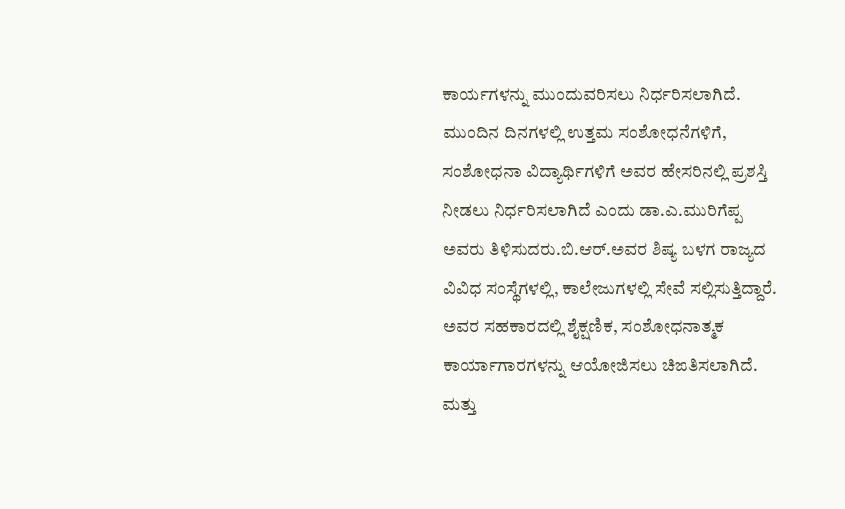ಕಾರ್ಯಗಳನ್ನು ಮುಂದುವರಿಸಲು ನಿರ್ಧರಿಸಲಾಗಿದೆ.
ಮುಂದಿನ ದಿನಗಳಲ್ಲಿ ಉತ್ತಮ ಸಂಶೋಧನೆಗಳಿಗೆ, ಸಂಶೋಧನಾ ವಿದ್ಯಾರ್ಥಿಗಳಿಗೆ ಅವರ ಹೇಸರಿನಲ್ಲಿ ಪ್ರಶಸ್ತಿ ನೀಡಲು ನಿರ್ಧರಿಸಲಾಗಿದೆ ಎಂದು ಡಾ.ಎ.ಮುರಿಗೆಪ್ಪ ಅವರು ತಿಳಿಸುದರು.ಬಿ.ಆರ್.ಅವರ ಶಿಷ್ಯ ಬಳಗ ರಾಜ್ಯದ ವಿವಿಧ ಸಂಸ್ಥೆಗಳಲ್ಲಿ, ಕಾಲೇಜುಗಳಲ್ಲಿ ಸೇವೆ ಸಲ್ಲಿಸುತ್ತಿದ್ದಾರೆ. ಅವರ ಸಹಕಾರದಲ್ಲಿ ಶೈಕ್ಷಣಿಕ, ಸಂಶೋಧನಾತ್ಮಕ ಕಾರ್ಯಾಗಾರಗಳನ್ನು ಆಯೋಜಿಸಲು ಚಿಙತಿಸಲಾಗಿದೆ. ಮತ್ತು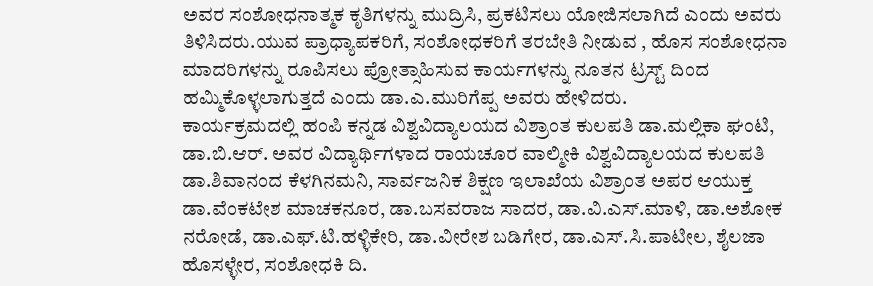ಅವರ ಸಂಶೋಧನಾತ್ಮಕ ಕೃತಿಗಳನ್ನು ಮುದ್ರಿಸಿ, ಪ್ರಕಟಿಸಲು ಯೋಜಿಸಲಾಗಿದೆ ಎಂದು ಅವರು ತಿಳಿಸಿದರು.ಯುವ ಪ್ರಾಧ್ಯಾಪಕರಿಗೆ, ಸಂಶೋಧಕರಿಗೆ ತರಬೇತಿ ನೀಡುವ , ಹೊಸ ಸಂಶೋಧನಾ ಮಾದರಿಗಳನ್ನು ರೂಪಿಸಲು ಪ್ರೋತ್ಸಾಹಿಸುವ ಕಾರ್ಯಗಳನ್ನು ನೂತನ ಟ್ರಸ್ಟ್ ದಿಂದ ಹಮ್ಮಿಕೊಳ್ಳಲಾಗುತ್ತದೆ ಎಂದು ಡಾ.ಎ.ಮುರಿಗೆಪ್ಪ ಅವರು ಹೇಳಿದರು.
ಕಾರ್ಯಕ್ರಮದಲ್ಲಿ ಹಂಪಿ ಕನ್ನಡ ವಿಶ್ವವಿದ್ಯಾಲಯದ ವಿಶ್ರಾಂತ ಕುಲಪತಿ ಡಾ.ಮಲ್ಲಿಕಾ ಘಂಟಿ, ಡಾ.ಬಿ.ಆರ್. ಅವರ ವಿದ್ಯಾರ್ಥಿಗಳಾದ ರಾಯಚೂರ ವಾಲ್ಮೀಕಿ ವಿಶ್ವವಿದ್ಯಾಲಯದ ಕುಲಪತಿ ಡಾ.ಶಿವಾನಂದ ಕೆಳಗಿನಮನಿ, ಸಾರ್ವಜನಿಕ ಶಿಕ್ಷಣ ಇಲಾಖೆಯ ವಿಶ್ರಾಂತ ಅಪರ ಆಯುಕ್ತ ಡಾ.ವೆಂಕಟೇಶ ಮಾಚಕನೂರ, ಡಾ.ಬಸವರಾಜ ಸಾದರ, ಡಾ.ವಿ.ಎಸ್.ಮಾಳಿ, ಡಾ.ಅಶೋಕ ನರೋಡೆ, ಡಾ.ಎಫ್.ಟಿ.ಹಳ್ಳಿಕೇರಿ, ಡಾ.ವೀರೇಶ ಬಡಿಗೇರ, ಡಾ.ಎಸ್.ಸಿ.ಪಾಟೀಲ, ಶೈಲಜಾ ಹೊಸಳ್ಳೇರ, ಸಂಶೋಧಕಿ ದಿ.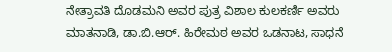ನೇತ್ರಾವತಿ ದೊಡಮನಿ ಅವರ ಪುತ್ರ ವಿಶಾಲ ಕುಲಕರ್ಣಿ ಅವರು ಮಾತನಾಡಿ, ಡಾ.ಬಿ.ಆರ್. ಹಿರೇಮಠ ಅವರ ಒಡನಾಟ, ಸಾಧನೆ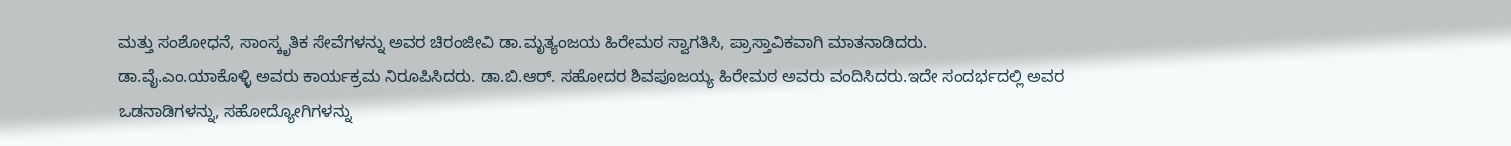ಮತ್ತು ಸಂಶೋಧನೆ, ಸಾಂಸ್ಕೃತಿಕ ಸೇವೆಗಳನ್ನು ಅವರ ಚಿರಂಜೀವಿ ಡಾ.ಮೃತ್ಯಂಜಯ ಹಿರೇಮಠ ಸ್ವಾಗತಿಸಿ, ಪ್ರಾಸ್ತಾವಿಕವಾಗಿ ಮಾತನಾಡಿದರು.
ಡಾ.ವೈ.ಎಂ.ಯಾಕೊಳ್ಳಿ ಅವರು ಕಾರ್ಯಕ್ರಮ ನಿರೂಪಿಸಿದರು. ಡಾ.ಬಿ.ಆರ್. ಸಹೋದರ ಶಿವಪೂಜಯ್ಯ ಹಿರೇಮಠ ಅವರು ವಂದಿಸಿದರು.ಇದೇ ಸಂದರ್ಭದಲ್ಲಿ ಅವರ ಒಡನಾಡಿಗಳನ್ನು, ಸಹೋದ್ಯೋಗಿಗಳನ್ನು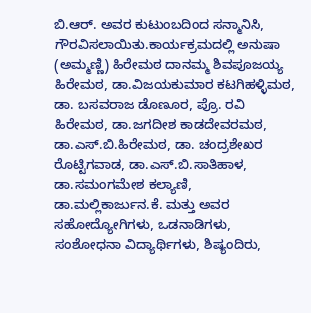ಬಿ.ಆರ್. ಅವರ ಕುಟುಂಬದಿಂದ ಸನ್ಮಾನಿಸಿ, ಗೌರವಿಸಲಾಯಿತು.ಕಾರ್ಯಕ್ರಮದಲ್ಲಿ ಅನುಷಾ (ಅಮ್ಮಣ್ಣಿ) ಹಿರೇಮಠ ದಾನಮ್ಮ ಶಿವಪೂಜಯ್ಯ ಹಿರೇಮಠ, ಡಾ.ವಿಜಯಕುಮಾರ ಕಟಗಿಹಳ್ಳಿಮಠ, ಡಾ. ಬಸವರಾಜ ಡೊಣೂರ, ಪ್ರೊ. ರವಿ ಹಿರೇಮಠ, ಡಾ.ಜಗದೀಶ ಕಾಡದೇವರಮಠ, ಡಾ.ಎಸ್.ಬಿ.ಹಿರೇಮಠ, ಡಾ. ಚಂದ್ರಶೇಖರ ರೊಟ್ಟಿಗವಾಡ, ಡಾ.ಎಸ್.ಬಿ.ಸಾತಿಹಾಳ, ಡಾ.ಸಮಂಗಮೇಶ ಕಲ್ಯಾಣಿ, ಡಾ.ಮಲ್ಲಿಕಾರ್ಜುನ.ಕೆ. ಮತ್ತು ಅವರ ಸಹೋದ್ಯೋಗಿಗಳು, ಒಡನಾಡಿಗಳು, ಸಂಶೋಧನಾ ವಿದ್ಯಾರ್ಥಿಗಳು, ಶಿಷ್ಯಂದಿರು,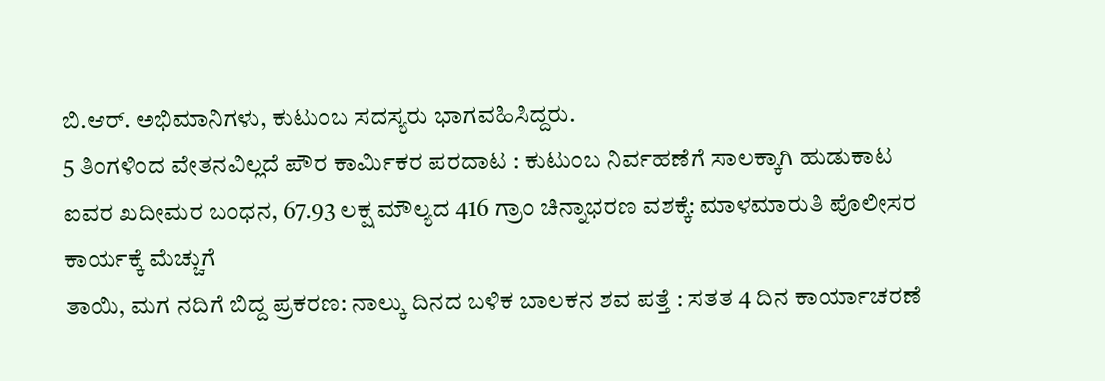ಬಿ.ಆರ್. ಅಭಿಮಾನಿಗಳು, ಕುಟುಂಬ ಸದಸ್ಯರು ಭಾಗವಹಿಸಿದ್ದರು.
5 ತಿಂಗಳಿಂದ ವೇತನವಿಲ್ಲದೆ ಪೌರ ಕಾರ್ಮಿಕರ ಪರದಾಟ : ಕುಟುಂಬ ನಿರ್ವಹಣೆಗೆ ಸಾಲಕ್ಕಾಗಿ ಹುಡುಕಾಟ
ಐವರ ಖದೀಮರ ಬಂಧನ, 67.93 ಲಕ್ಷ ಮೌಲ್ಯದ 416 ಗ್ರಾಂ ಚಿನ್ನಾಭರಣ ವಶಕ್ಕೆ: ಮಾಳಮಾರುತಿ ಪೊಲೀಸರ ಕಾರ್ಯಕ್ಕೆ ಮೆಚ್ಚುಗೆ
ತಾಯಿ, ಮಗ ನದಿಗೆ ಬಿದ್ದ ಪ್ರಕರಣ: ನಾಲ್ಕು ದಿನದ ಬಳಿಕ ಬಾಲಕನ ಶವ ಪತ್ತೆ : ಸತತ 4 ದಿನ ಕಾರ್ಯಾಚರಣೆ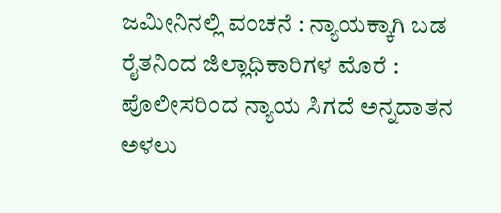ಜಮೀನಿನಲ್ಲಿ ವಂಚನೆ : ನ್ಯಾಯಕ್ಕಾಗಿ ಬಡ ರೈತನಿಂದ ಜಿಲ್ಲಾಧಿಕಾರಿಗಳ ಮೊರೆ : ಪೊಲೀಸರಿಂದ ನ್ಯಾಯ ಸಿಗದೆ ಅನ್ನದಾತನ ಅಳಲು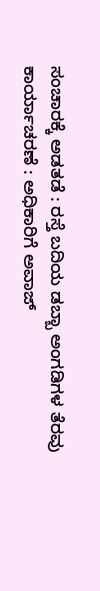ಸಂಚಾರಕ್ಕೆ ಅಡತಡೆ : ರಸ್ತೆ ಬದಿಯ ಡಬ್ಬಾ ಅಂಗಡಿಗಳ ತೆರವು ಕಾರ್ಯಾಚರಣೆ : ಅಧಿಕಾರಿಗೆ ಅವಾಜ್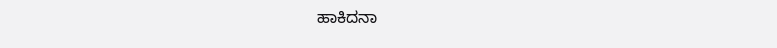ಹಾಕಿದನಾ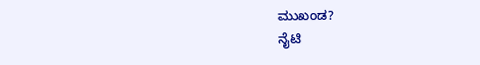ಮುಖಂಡ?
ನೈಟಿ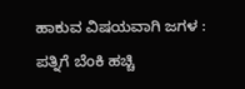ಹಾಕುವ ವಿಷಯವಾಗಿ ಜಗಳ : ಪತ್ನಿಗೆ ಬೆಂಕಿ ಹಚ್ಚಿ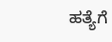ಹತ್ಯೆಗೆ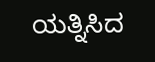ಯತ್ನಿಸಿದ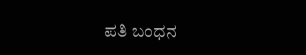ಪತಿ ಬಂಧನ